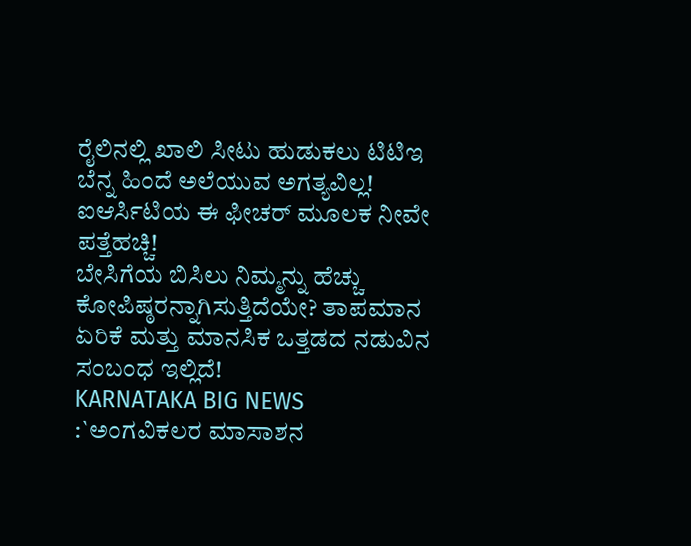ರೈಲಿನಲ್ಲಿ ಖಾಲಿ ಸೀಟು ಹುಡುಕಲು ಟಿಟಿಇ ಬೆನ್ನ ಹಿಂದೆ ಅಲೆಯುವ ಅಗತ್ಯವಿಲ್ಲ! ಐಆರ್ಸಿಟಿಯ ಈ ಫೀಚರ್ ಮೂಲಕ ನೀವೇ ಪತ್ತೆಹಚ್ಚಿ!
ಬೇಸಿಗೆಯ ಬಿಸಿಲು ನಿಮ್ಮನ್ನು ಹೆಚ್ಚು ಕೋಪಿಷ್ಠರನ್ನಾಗಿಸುತ್ತಿದೆಯೇ? ತಾಪಮಾನ ಏರಿಕೆ ಮತ್ತು ಮಾನಸಿಕ ಒತ್ತಡದ ನಡುವಿನ ಸಂಬಂಧ ಇಲ್ಲಿದೆ!
KARNATAKA BIG NEWS :`ಅಂಗವಿಕಲರ ಮಾಸಾಶನ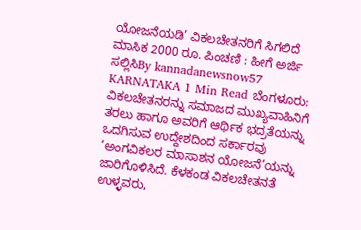ಯೋಜನೆಯಡಿ’ ವಿಕಲಚೇತನರಿಗೆ ಸಿಗಲಿದೆ ಮಾಸಿಕ 2000 ರೂ. ಪಿಂಚಣಿ : ಹೀಗೆ ಅರ್ಜಿ ಸಲ್ಲಿಸಿBy kannadanewsnow57 KARNATAKA 1 Min Read ಬೆಂಗಳೂರು: ವಿಕಲಚೇತನರನ್ನು ಸಮಾಜದ ಮುಖ್ಯವಾಹಿನಿಗೆ ತರಲು ಹಾಗೂ ಅವರಿಗೆ ಆರ್ಥಿಕ ಭದ್ರತೆಯನ್ನು ಒದಗಿಸುವ ಉದ್ದೇಶದಿಂದ ಸರ್ಕಾರವು ‘ಅಂಗವಿಕಲರ ಮಾಸಾಶನ ಯೋಜನೆ’ಯನ್ನು ಜಾರಿಗೊಳಿಸಿದೆ. ಕೆಳಕಂಡ ವಿಕಲಚೇತನತೆ ಉಳ್ಳವರು,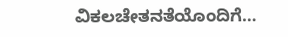ವಿಕಲಚೇತನತೆಯೊಂದಿಗೆ…